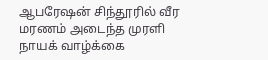ஆபரேஷன் சிந்தூரில் வீர மரணம் அடைந்த முரளி நாயக் வாழ்க்கை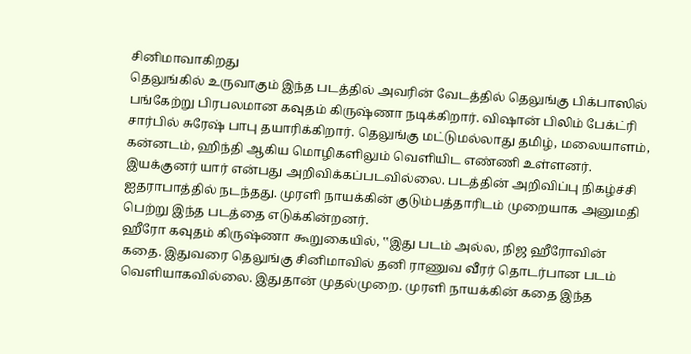சினிமாவாகிறது
தெலுங்கில் உருவாகும் இந்த படத்தில் அவரின் வேடத்தில் தெலுங்கு பிக்பாஸில் பங்கேற்று பிரபலமான கவுதம் கிருஷ்ணா நடிக்கிறார். விஷான் பிலிம் பேக்ட்ரி சார்பில் சுரேஷ் பாபு தயாரிக்கிறார். தெலுங்கு மட்டுமல்லாது தமிழ், மலையாளம், கன்னடம், ஹிந்தி ஆகிய மொழிகளிலும் வெளியிட எண்ணி உள்ளனர். இயக்குனர் யார் என்பது அறிவிக்கப்படவில்லை. படத்தின் அறிவிப்பு நிகழ்ச்சி ஐதராபாத்தில் நடந்தது. முரளி நாயக்கின் குடும்பத்தாரிடம் முறையாக அனுமதி பெற்று இந்த படத்தை எடுக்கின்றனர்.
ஹீரோ கவுதம் கிருஷ்ணா கூறுகையில், ‛‛இது படம் அல்ல, நிஜ ஹீரோவின் கதை. இதுவரை தெலுங்கு சினிமாவில் தனி ராணுவ வீரர் தொடர்பான படம் வெளியாகவில்லை. இதுதான் முதல்முறை. முரளி நாயக்கின் கதை இந்த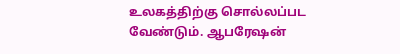உலகத்திற்கு சொல்லப்பட வேண்டும். ஆபரேஷன்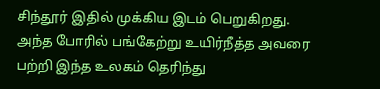சிந்தூர் இதில் முக்கிய இடம் பெறுகிறது. அந்த போரில் பங்கேற்று உயிர்நீத்த அவரை பற்றி இந்த உலகம் தெரிந்து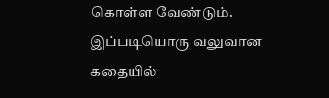கொள்ள வேண்டும். இப்படியொரு வலுவான கதையில்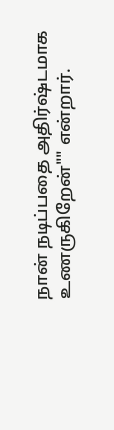நான் நடிப்பதை அதிர்ஷ்டமாக உணருகிறேன்"" என்றார்.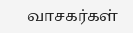வாசகர்கள்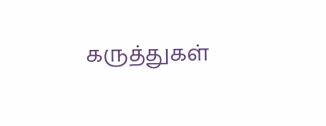கருத்துகள்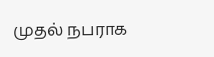முதல் நபராக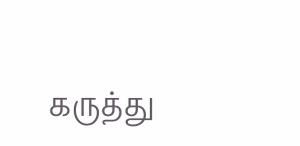கருத்து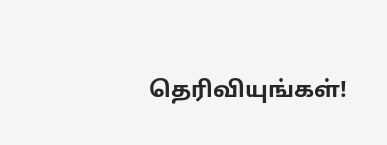தெரிவியுங்கள்!